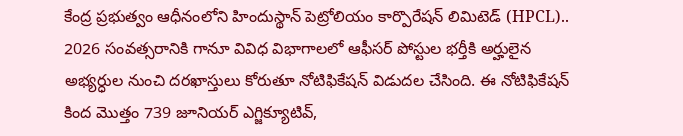కేంద్ర ప్రభుత్వం ఆధీనంలోని హిందుస్థాన్ పెట్రోలియం కార్పొరేషన్ లిమిటెడ్ (HPCL).. 2026 సంవత్సరానికి గానూ వివిధ విభాగాలలో ఆఫీసర్ పోస్టుల భర్తీకి అర్హులైన అభ్యర్ధుల నుంచి దరఖాస్తులు కోరుతూ నోటిఫికేషన్ విడుదల చేసింది. ఈ నోటిఫికేషన్ కింద మొత్తం 739 జూనియర్ ఎగ్జిక్యూటివ్,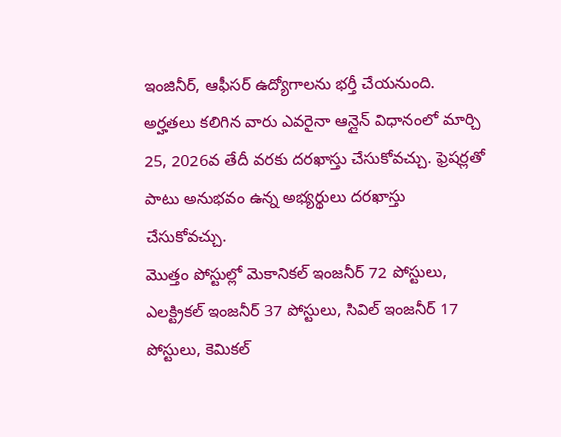ఇంజినీర్, ఆఫీసర్ ఉద్యోగాలను భర్తీ చేయనుంది. అర్హతలు కలిగిన వారు ఎవరైనా ఆన్లైన్ విధానంలో మార్చి 25, 2026వ తేదీ వరకు దరఖాస్తు చేసుకోవచ్చు. ఫ్రెషర్లతో పాటు అనుభవం ఉన్న అభ్యర్థులు దరఖాస్తు చేసుకోవచ్చు.
మొత్తం పోస్టుల్లో మెకానికల్ ఇంజనీర్ 72 పోస్టులు, ఎలక్ట్రికల్ ఇంజనీర్ 37 పోస్టులు, సివిల్ ఇంజనీర్ 17 పోస్టులు, కెమికల్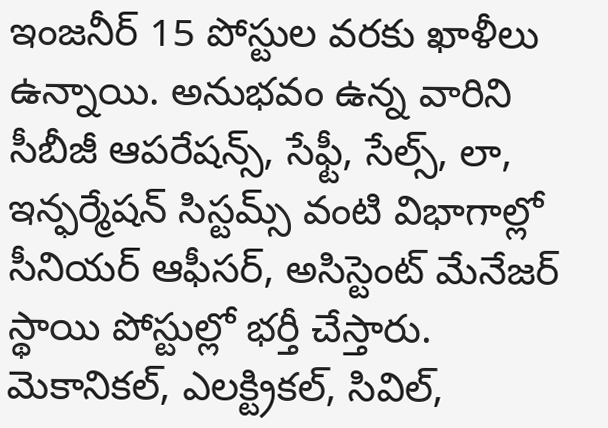ఇంజనీర్ 15 పోస్టుల వరకు ఖాళీలు ఉన్నాయి. అనుభవం ఉన్న వారిని సీబీజీ ఆపరేషన్స్, సేఫ్టీ, సేల్స్, లా, ఇన్ఫర్మేషన్ సిస్టమ్స్ వంటి విభాగాల్లో సీనియర్ ఆఫీసర్, అసిస్టెంట్ మేనేజర్ స్థాయి పోస్టుల్లో భర్తీ చేస్తారు. మెకానికల్, ఎలక్ట్రికల్, సివిల్,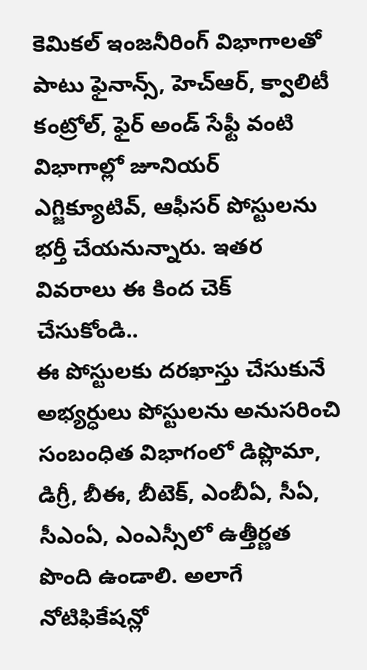కెమికల్ ఇంజనీరింగ్ విభాగాలతో పాటు ఫైనాన్స్, హెచ్ఆర్, క్వాలిటీ కంట్రోల్, ఫైర్ అండ్ సేఫ్టీ వంటి విభాగాల్లో జూనియర్ ఎగ్జిక్యూటివ్, ఆఫీసర్ పోస్టులను భర్తీ చేయనున్నారు. ఇతర వివరాలు ఈ కింద చెక్ చేసుకోండి..
ఈ పోస్టులకు దరఖాస్తు చేసుకునే అభ్యర్ధులు పోస్టులను అనుసరించి సంబంధిత విభాగంలో డిప్లొమా, డిగ్రీ, బీఈ, బీటెక్, ఎంబీఏ, సీఏ, సీఎంఏ, ఎంఎస్సీలో ఉత్తీర్ణత పొంది ఉండాలి. అలాగే నోటిఫికేషన్లో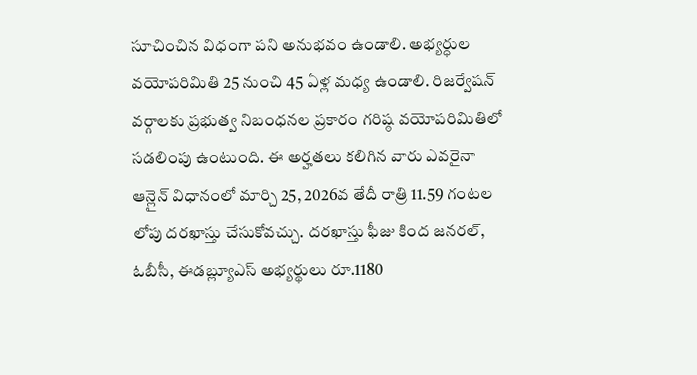సూచించిన విధంగా పని అనుభవం ఉండాలి. అభ్యర్ధుల వయోపరిమితి 25 నుంచి 45 ఏళ్ల మధ్య ఉండాలి. రిజర్వేషన్ వర్గాలకు ప్రభుత్వ నిబంధనల ప్రకారం గరిష్ఠ వయోపరిమితిలో సడలింపు ఉంటుంది. ఈ అర్హతలు కలిగిన వారు ఎవరైనా ఆన్లైన్ విధానంలో మార్చి 25, 2026వ తేదీ రాత్రి 11.59 గంటల లోపు దరఖాస్తు చేసుకోవచ్చు. దరఖాస్తు ఫీజు కింద జనరల్, ఓబీసీ, ఈడబ్ల్యూఎస్ అభ్యర్థులు రూ.1180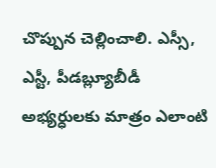చొప్పున చెల్లించాలి. ఎస్సీ, ఎస్టీ, పీడబ్ల్యూబీడీ అభ్యర్ధులకు మాత్రం ఎలాంటి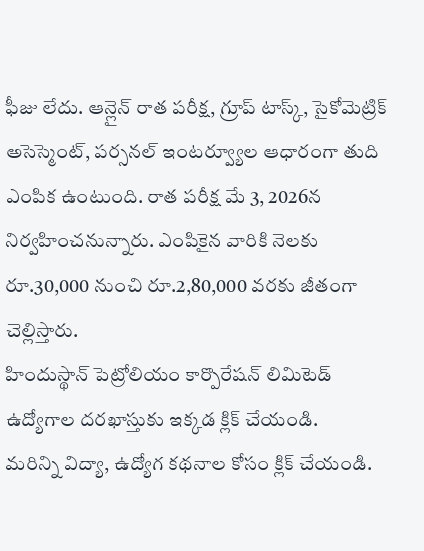ఫీజు లేదు. ఆన్లైన్ రాత పరీక్ష, గ్రూప్ టాస్క్, సైకోమెట్రిక్ అసెస్మెంట్, పర్సనల్ ఇంటర్వ్యూల ఆధారంగా తుది ఎంపిక ఉంటుంది. రాత పరీక్ష మే 3, 2026న నిర్వహించనున్నారు. ఎంపికైన వారికి నెలకు రూ.30,000 నుంచి రూ.2,80,000 వరకు జీతంగా చెల్లిస్తారు.
హిందుస్థాన్ పెట్రోలియం కార్పొరేషన్ లిమిటెడ్ ఉద్యోగాల దరఖాస్తుకు ఇక్కడ క్లిక్ చేయండి.
మరిన్ని విద్యా, ఉద్యోగ కథనాల కోసం క్లిక్ చేయండి.